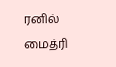ரனில் மைத்ரி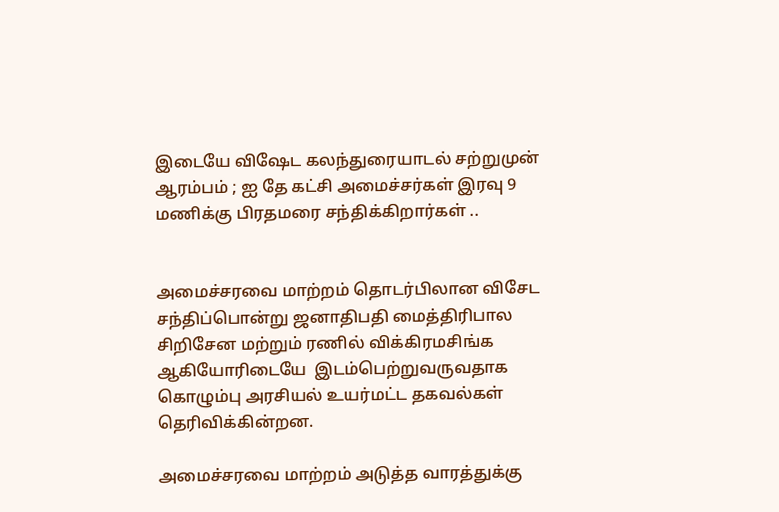இடையே விஷேட கலந்துரையாடல் சற்றுமுன் ஆரம்பம் ; ஐ தே கட்சி அமைச்சர்கள் இரவு 9 மணிக்கு பிரதமரை சந்திக்கிறார்கள் ..


அமைச்சரவை மாற்றம் தொடர்பிலான விசேட சந்திப்பொன்று ஜனாதிபதி மைத்திரிபால சிறிசேன மற்றும் ரணில் விக்கிரமசிங்க ஆகியோரிடையே  இடம்பெற்றுவருவதாக  கொழும்பு அரசியல் உயர்மட்ட தகவல்கள் தெரிவிக்கின்றன.

அமைச்சரவை மாற்றம் அடுத்த வாரத்துக்கு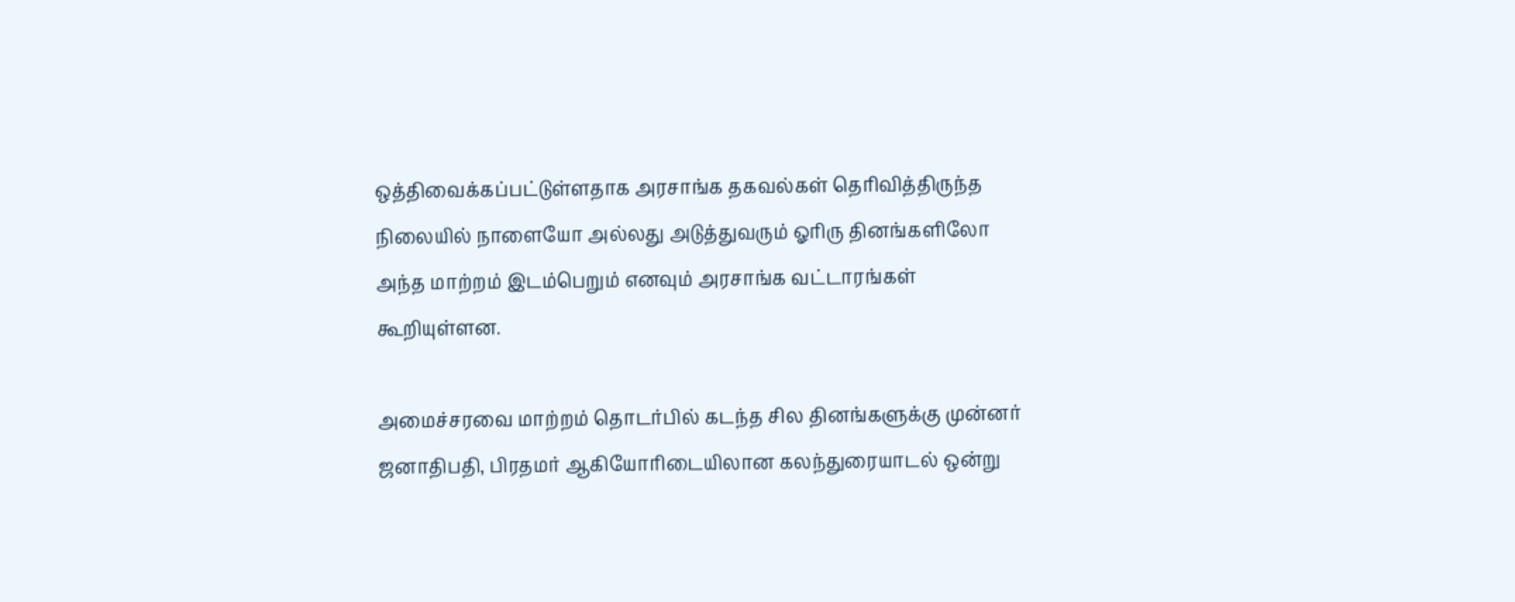ஒத்திவைக்கப்பட்டுள்ளதாக அரசாங்க தகவல்கள் தெரிவித்திருந்த நிலையில் நாளையோ அல்லது அடுத்துவரும் ஓரிரு தினங்களிலோ அந்த மாற்றம் இடம்பெறும் எனவும் அரசாங்க வட்டாரங்கள் கூறியுள்ளன.

அமைச்சரவை மாற்றம் தொடர்பில் கடந்த சில தினங்களுக்கு முன்னர் ஜனாதிபதி, பிரதமர் ஆகியோரிடையிலான கலந்துரையாடல் ஒன்று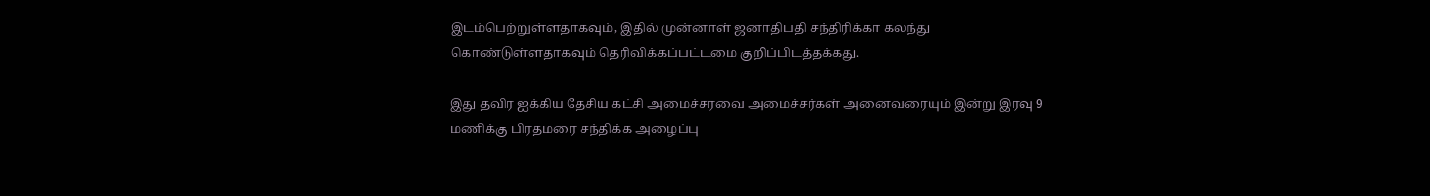இடம்பெற்றுள்ளதாகவும், இதில் முன்னாள் ஜனாதிபதி சந்திரிக்கா கலந்து கொண்டுள்ளதாகவும் தெரிவிக்கப்பட்டமை குறிப்பிடத்தக்கது.

இது தவிர ஐக்கிய தேசிய கட்சி அமைச்சரவை அமைச்சர்கள் அனைவரையும் இன்று இரவு 9 மணிக்கு பிரதமரை சந்திக்க அழைப்பு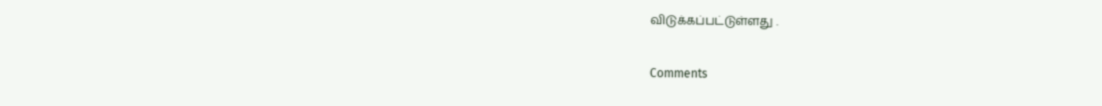விடுக்கப்பட்டுள்ளது .

Comments